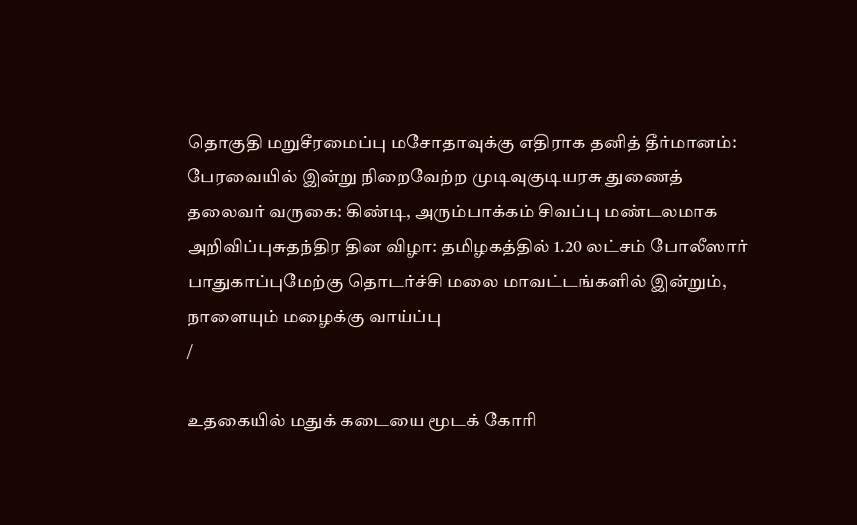தொகுதி மறுசீரமைப்பு மசோதாவுக்கு எதிராக தனித் தீர்மானம்: பேரவையில் இன்று நிறைவேற்ற முடிவுகுடியரசு துணைத் தலைவர் வருகை: கிண்டி, அரும்பாக்கம் சிவப்பு மண்டலமாக அறிவிப்புசுதந்திர தின விழா: தமிழகத்தில் 1.20 லட்சம் போலீஸார் பாதுகாப்புமேற்கு தொடர்ச்சி மலை மாவட்டங்களில் இன்றும், நாளையும் மழைக்கு வாய்ப்பு
/

உதகையில் மதுக் கடையை மூடக் கோரி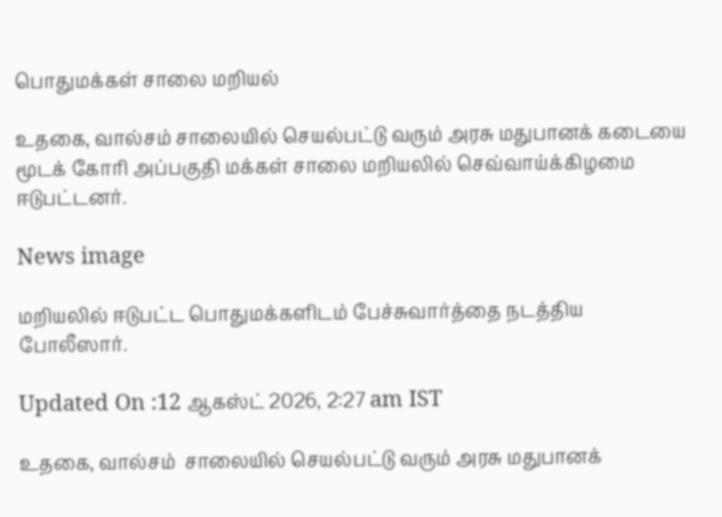பொதுமக்கள் சாலை மறியல்

உதகை, வால்சம் சாலையில் செயல்பட்டு வரும் அரசு மதுபானக் கடையை மூடக் கோரி அப்பகுதி மக்கள் சாலை மறியலில் செவ்வாய்க்கிழமை ஈடுபட்டனர்.

News image

மறியலில் ஈடுபட்ட பொதுமக்களிடம் பேச்சுவார்த்தை நடத்திய போலீஸார்.

Updated On :12 ஆகஸ்ட் 2026, 2:27 am IST

உதகை, வால்சம்  சாலையில் செயல்பட்டு வரும் அரசு மதுபானக்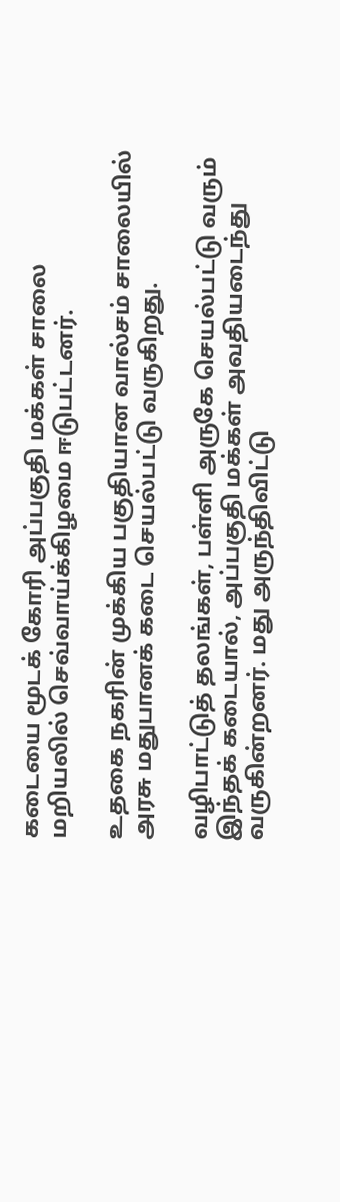கடையை மூடக் கோரி அப்பகுதி மக்கள் சாலை மறியலில் செவ்வாய்க்கிழமை ஈடுபட்டனர்.

உதகை நகரின் முக்கிய பகுதியான வால்சம் சாலையில் அரசு மதுபானக் கடை செயல்பட்டு வருகிறது.

வழிபாட்டுத் தலங்கள், பள்ளி அருகே செயல்பட்டு வரும் இந்தக் கடையால், அப்பகுதி மக்கள் அவதியடைந்து வருகின்றனர். மது அருந்திவிட்டு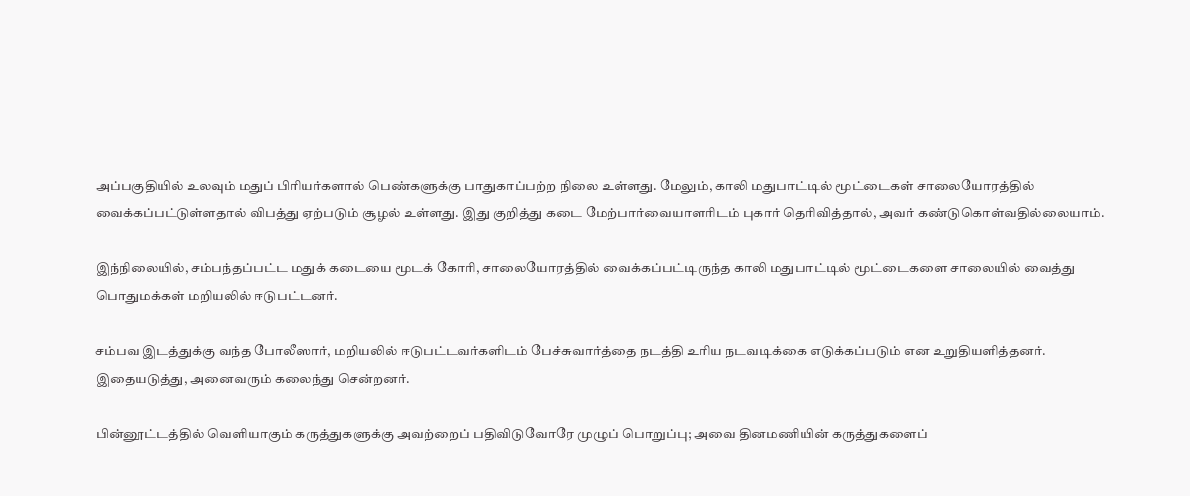அப்பகுதியில் உலவும் மதுப் பிரியர்களால் பெண்களுக்கு பாதுகாப்பற்ற நிலை உள்ளது. மேலும், காலி மதுபாட்டில் மூட்டைகள் சாலையோரத்தில் வைக்கப்பட்டுள்ளதால் விபத்து ஏற்படும் சூழல் உள்ளது. இது குறித்து கடை மேற்பார்வையாளரிடம் புகார் தெரிவித்தால், அவர் கண்டுகொள்வதில்லையாம்.

இந்நிலையில், சம்பந்தப்பட்ட மதுக் கடையை மூடக் கோரி, சாலையோரத்தில் வைக்கப்பட்டிருந்த காலி மதுபாட்டில் மூட்டைகளை சாலையில் வைத்து பொதுமக்கள் மறியலில் ஈடுபட்டனர்.

சம்பவ இடத்துக்கு வந்த போலீஸார், மறியலில் ஈடுபட்டவர்களிடம் பேச்சுவார்த்தை நடத்தி உரிய நடவடிக்கை எடுக்கப்படும் என உறுதியளித்தனர். இதையடுத்து, அனைவரும் கலைந்து சென்றனர்.

பின்னூட்டத்தில் வெளியாகும் கருத்துகளுக்கு அவற்றைப் பதிவிடுவோரே முழுப் பொறுப்பு; அவை தினமணியின் கருத்துகளைப்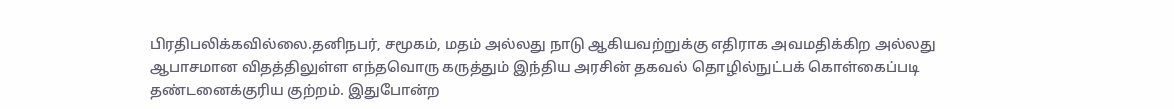பிரதிபலிக்கவில்லை.தனிநபர், சமூகம், மதம் அல்லது நாடு ஆகியவற்றுக்கு எதிராக அவமதிக்கிற அல்லது ஆபாசமான விதத்திலுள்ள எந்தவொரு கருத்தும் இந்திய அரசின் தகவல் தொழில்நுட்பக் கொள்கைப்படி தண்டனைக்குரிய குற்றம். இதுபோன்ற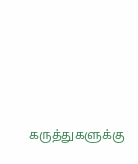கருத்துகளுக்கு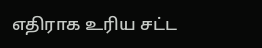எதிராக உரிய சட்ட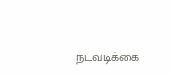நடவடிக்கை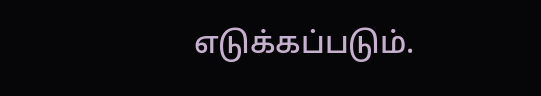எடுக்கப்படும்.